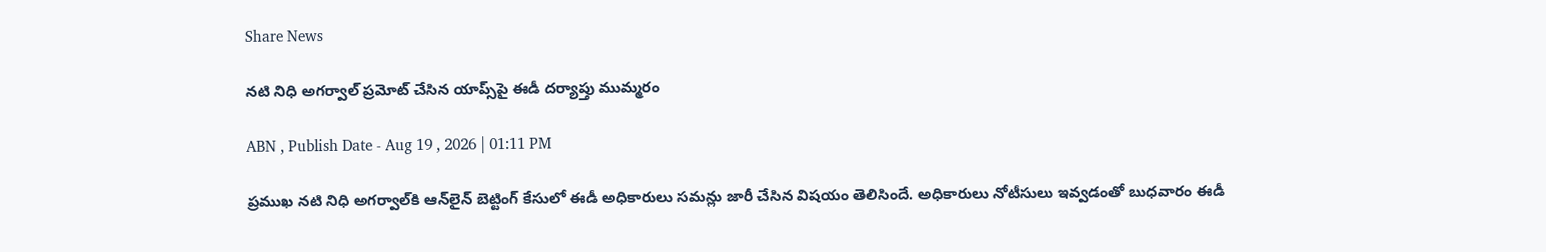Share News

నటి నిధి అగర్వాల్ ప్రమోట్ చేసిన యాప్స్‌పై ఈడీ దర్యాప్తు ముమ్మరం

ABN , Publish Date - Aug 19 , 2026 | 01:11 PM

ప్రముఖ నటి నిధి అగర్వాల్‌కి ఆన్‌లైన్ బెట్టింగ్ కేసులో ఈడీ అధికారులు సమన్లు జారీ చేసిన విషయం తెలిసిందే. అధికారులు నోటీసులు ఇవ్వడంతో బుధవారం ఈడీ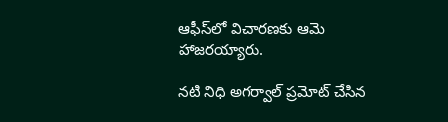ఆఫీస్‌లో విచారణకు ఆమె హాజరయ్యారు.

నటి నిధి అగర్వాల్ ప్రమోట్ చేసిన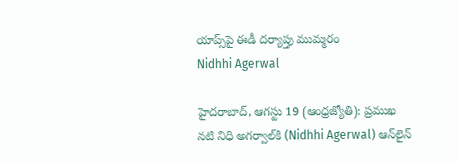యాప్స్‌పై ఈడీ దర్యాప్తు ముమ్మరం
Nidhhi Agerwal

హైదరాబాద్‌, ఆగస్టు 19 (ఆంధ్రజ్యోతి): ప్రముఖ నటి నిధి అగర్వాల్‌కి (Nidhhi Agerwal) ఆన్‌లైన్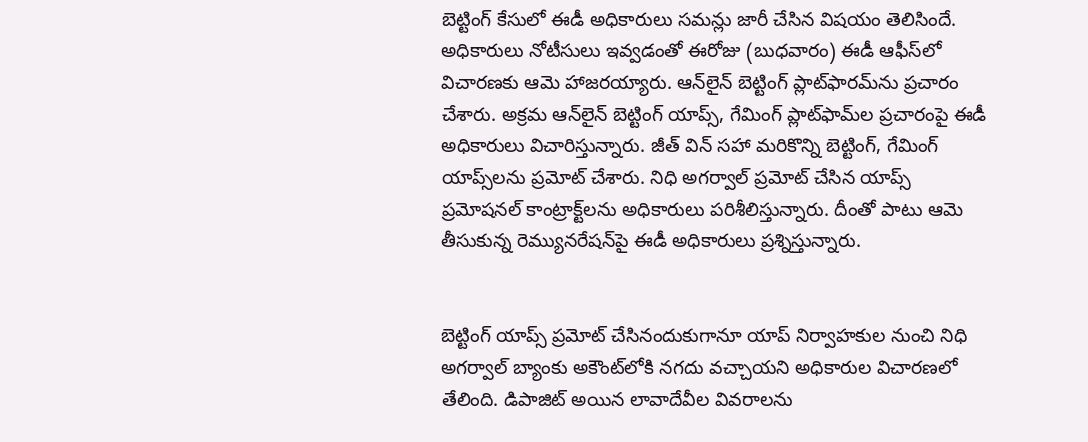బెట్టింగ్ కేసులో ఈడీ అధికారులు సమన్లు జారీ చేసిన విషయం తెలిసిందే. అధికారులు నోటీసులు ఇవ్వడంతో ఈరోజు (బుధవారం) ఈడీ ఆఫీస్‌లో విచారణకు ఆమె హాజరయ్యారు. ఆన్‌లైన్ బెట్టింగ్ ప్లాట్‌ఫారమ్‌ను ప్రచారం చేశారు. అక్రమ ఆన్‌లైన్ బెట్టింగ్ యాప్స్, గేమింగ్ ప్లాట్‌ఫామ్‌ల ప్రచారంపై ఈడీ అధికారులు విచారిస్తున్నారు. జీత్ విన్ సహా మరికొన్ని బెట్టింగ్, గేమింగ్ యాప్స్‌లను ప్రమోట్ చేశారు. నిధి అగర్వాల్ ప్రమోట్ చేసిన యాప్స్ ప్రమోషనల్ కాంట్రాక్ట్‌లను అధికారులు పరిశీలిస్తున్నారు. దీంతో పాటు ఆమె తీసుకున్న రెమ్యునరేషన్‌పై ఈడీ అధికారులు ప్రశ్నిస్తున్నారు.


బెట్టింగ్ యాప్స్ ప్రమోట్ చేసినందుకుగానూ యాప్ నిర్వాహకుల నుంచి నిధి అగర్వాల్ బ్యాంకు అకౌంట్‌లోకి నగదు వచ్చాయని అధికారుల విచారణలో తేలింది. డిపాజిట్ అయిన లావాదేవీల వివరాలను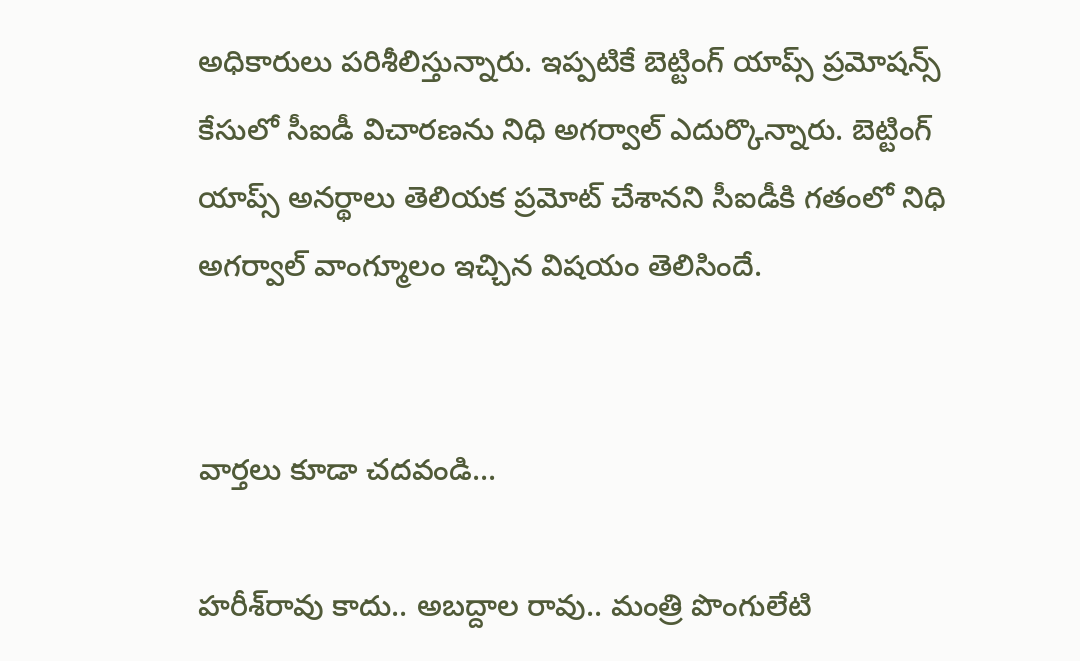అధికారులు పరిశీలిస్తున్నారు. ఇప్పటికే బెట్టింగ్ యాప్స్ ప్రమోషన్స్ కేసులో సీఐడీ విచారణను నిధి అగర్వాల్ ఎదుర్కొన్నారు. బెట్టింగ్ యాప్స్ అనర్థాలు తెలియక ప్రమోట్ చేశానని సీఐడీకి గతంలో నిధి అగర్వాల్ వాంగ్మూలం ఇచ్చిన విషయం తెలిసిందే.


వార్తలు కూడా చదవండి...

హరీశ్‌రావు కాదు.. అబద్దాల రావు.. మంత్రి పొంగులేటి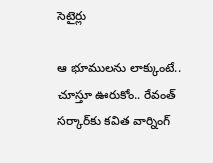సెటైర్లు

ఆ భూములను లాక్కుంటే.. చూస్తూ ఊరుకోం.. రేవంత్‌ సర్కార్‌కు కవిత వార్నింగ్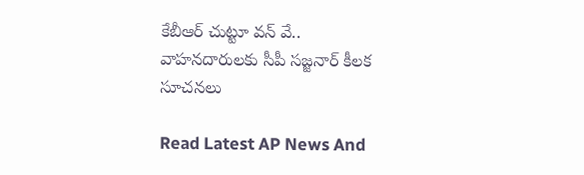కేబీఆర్ చుట్టూ వన్ వే.. వాహనదారులకు సీపీ సజ్జనార్ కీలక సూచనలు

Read Latest AP News And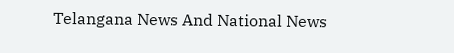Telangana News And National News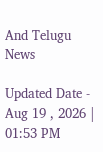And Telugu News

Updated Date - Aug 19 , 2026 | 01:53 PM